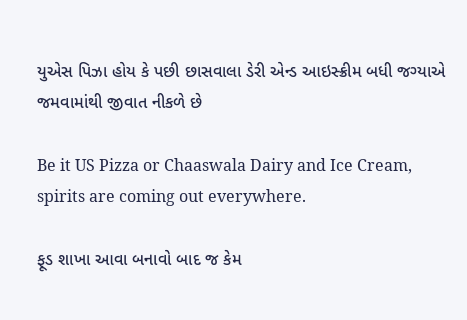યુએસ પિઝા હોય કે પછી છાસવાલા ડેરી એન્ડ આઇસ્ક્રીમ બધી જગ્યાએ જમવામાંથી જીવાત નીકળે છે

Be it US Pizza or Chaaswala Dairy and Ice Cream, spirits are coming out everywhere.

ફૂડ શાખા આવા બનાવો બાદ જ કેમ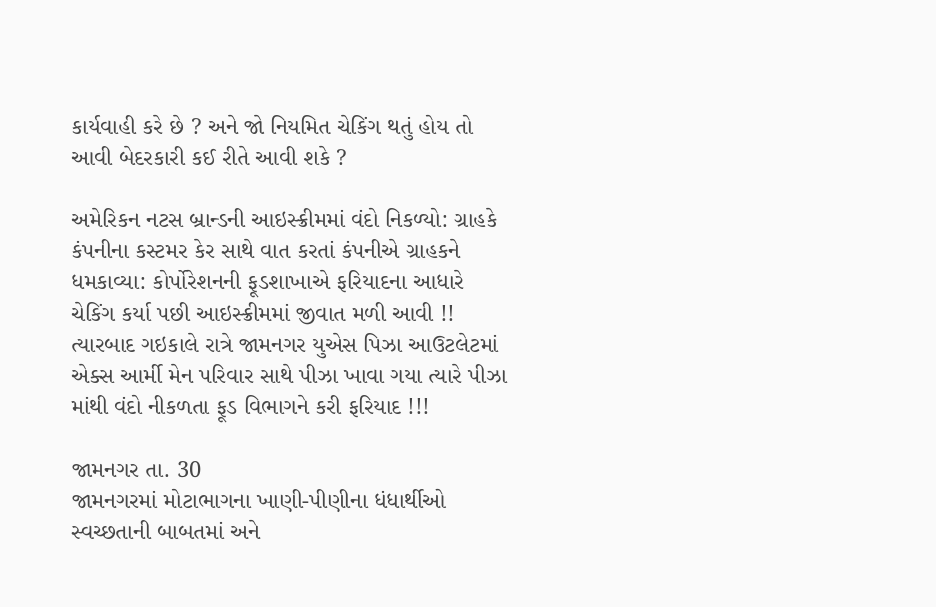કાર્યવાહી કરે છે ? અને જો નિયમિત ચેકિંગ થતું હોય તો આવી બેદરકારી કઈ રીતે આવી શકે ?

અમેરિકન નટસ બ્રાન્ડની આઇસ્ક્રીમમાં વંદો નિકળ્યો: ગ્રાહકે કંપનીના કસ્ટમર કેર સાથે વાત કરતાં કંપનીએ ગ્રાહકને ધમકાવ્યા: કોર્પોરેશનની ફૂડશાખાએ ફરિયાદના આધારે ચેકિંગ કર્યા પછી આઇસ્ક્રીમમાં જીવાત મળી આવી !! ત્યારબાદ ગઇકાલે રાત્રે જામનગર યુએસ પિઝા આઉટલેટમાં એક્સ આર્મી મેન પરિવાર સાથે પીઝા ખાવા ગયા ત્યારે પીઝા માંથી વંદો નીકળતા ફૂડ વિભાગને કરી ફરિયાદ !!!

જામનગર તા. 30
જામનગરમાં મોટાભાગના ખાણી-પીણીના ધંધાર્થીઓ સ્વચ્છતાની બાબતમાં અને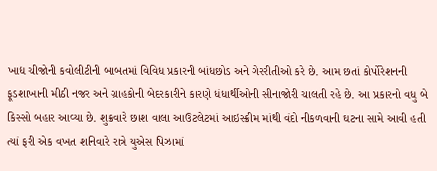ખાદ્ય ચીજોની કવોલીટીની બાબતમાં વિવિધ પ્રકારની બાંધછોડ અને ગેરરીતીઓ કરે છે. આમ છતાં કોર્પોરેશનની ફૂડશાખાની મીઠી નજર અને ગ્રાહકોની બેદરકારીને કારણે ધંધાર્થીઓની સીનાજોરી ચાલતી રહે છે. આ પ્રકારનો વધુ બે કિસ્સો બહાર આવ્યા છે. શુક્રવારે છાશ વાલા આઉટલેટમાં આઇસ્ક્રીમ માંથી વંદો નીકળવાની ઘટના સામે આવી હતી ત્યાં ફરી એક વખત શનિવારે રાત્રે યુએસ પિઝામાં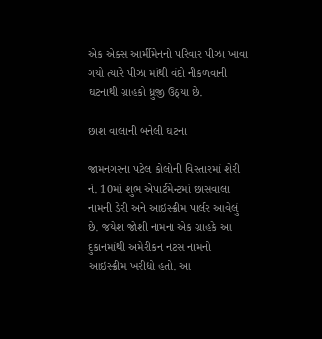એક એક્સ આર્મીમેનનો પરિવાર પીઝા ખાવા ગયો ત્યારે પીઝા માંથી વંદો નીકળવાની ઘટનાથી ગ્રાહકો ધ્રુજી ઉઠ્યા છે.

છાશ વાલાની બનેલી ઘટના

જામનગરના પટેલ કોલોની વિસ્તારમાં શેરી નં. 10માં શુભ એપાર્ટમેન્ટમાં છાસવાલા નામની ડેરી અને આઇસ્ક્રીમ પાર્લર આવેલું છે. જયેશ જોશી નામના એક ગ્રાહકે આ દુકાનમાંથી અમેરીકન નટસ નામનો આઇસ્ક્રીમ ખરીદ્યો હતો. આ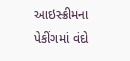આઇસ્ક્રીમના પેકીંગમાં વંદો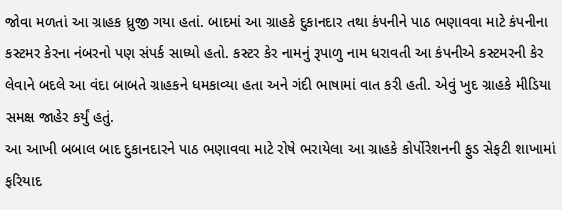જોવા મળતાં આ ગ્રાહક ધ્રુજી ગયા હતાં. બાદમાં આ ગ્રાહકે દુકાનદાર તથા કંપનીને પાઠ ભણાવવા માટે કંપનીના કસ્ટમર કેરના નંબરનો પણ સંપર્ક સાધ્યો હતો. કસ્ટર કેર નામનું રૂપાળુ નામ ધરાવતી આ કંપનીએ કસ્ટમરની કેર લેવાને બદલે આ વંદા બાબતે ગ્રાહકને ધમકાવ્યા હતા અને ગંદી ભાષામાં વાત કરી હતી. એવું ખુદ ગ્રાહકે મીડિયા સમક્ષ જાહેર કર્યું હતું.
આ આખી બબાલ બાદ દુકાનદારને પાઠ ભણાવવા માટે રોષે ભરાયેલા આ ગ્રાહકે કોર્પોરેશનની ફુડ સેફટી શાખામાં ફરિયાદ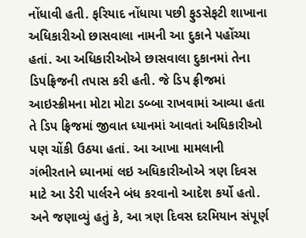નોંધાવી હતી. ફરિયાદ નોંધાયા પછી ફુડસેફટી શાખાના અધિકારીઓ છાસવાલા નામની આ દુકાને પહોંચ્યા હતાં. આ અધિકારીઓએ છાસવાલા દુકાનમાં તેના ડિપફ્રિજની તપાસ કરી હતી. જે ડિપ ફ્રીજમાં આઇસ્ક્રીમના મોટા મોટા ડબ્બા રાખવામાં આવ્યા હતા તે ડિપ ફ્રિજમાં જીવાત ધ્યાનમાં આવતાં અધિકારીઓ પણ ચોંકી ઉઠયા હતાં. આ આખા મામલાની ગંભીરતાને ધ્યાનમાં લઇ અધિકારીઓએ ત્રણ દિવસ માટે આ ડેરી પાર્લરને બંધ કરવાનો આદેશ કર્યો હતો. અને જણાવ્યું હતું કે, આ ત્રણ દિવસ દરમિયાન સંપૂર્ણ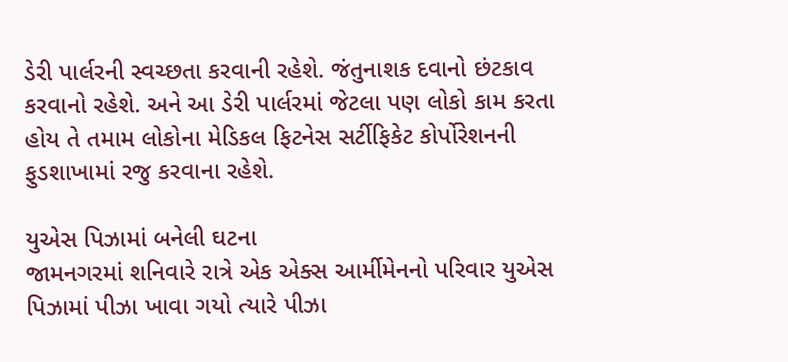ડેરી પાર્લરની સ્વચ્છતા કરવાની રહેશે. જંતુનાશક દવાનો છંટકાવ કરવાનો રહેશે. અને આ ડેરી પાર્લરમાં જેટલા પણ લોકો કામ કરતા હોય તે તમામ લોકોના મેડિકલ ફિટનેસ સર્ટીફિકેટ કોર્પોરેશનની ફુડશાખામાં રજુ કરવાના રહેશે.

યુએસ પિઝામાં બનેલી ઘટના
જામનગરમાં શનિવારે રાત્રે એક એક્સ આર્મીમેનનો પરિવાર યુએસ પિઝામાં પીઝા ખાવા ગયો ત્યારે પીઝા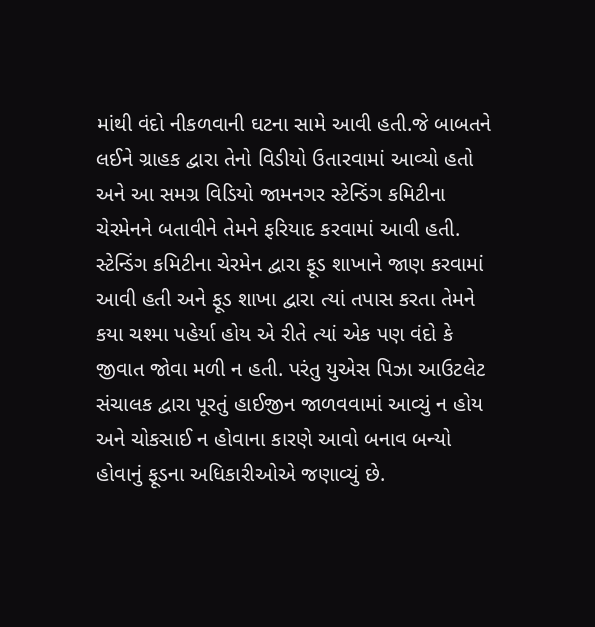માંથી વંદો નીકળવાની ઘટના સામે આવી હતી.જે બાબતને લઈને ગ્રાહક દ્વારા તેનો વિડીયો ઉતારવામાં આવ્યો હતો અને આ સમગ્ર વિડિયો જામનગર સ્ટેન્ડિંગ કમિટીના ચેરમેનને બતાવીને તેમને ફરિયાદ કરવામાં આવી હતી. સ્ટેન્ડિંગ કમિટીના ચેરમેન દ્વારા ફૂડ શાખાને જાણ કરવામાં આવી હતી અને ફૂડ શાખા દ્વારા ત્યાં તપાસ કરતા તેમને કયા ચશ્મા પહેર્યા હોય એ રીતે ત્યાં એક પણ વંદો કે જીવાત જોવા મળી ન હતી. પરંતુ યુએસ પિઝા આઉટલેટ સંચાલક દ્વારા પૂરતું હાઈજીન જાળવવામાં આવ્યું ન હોય અને ચોકસાઈ ન હોવાના કારણે આવો બનાવ બન્યો હોવાનું ફૂડના અધિકારીઓએ જણાવ્યું છે.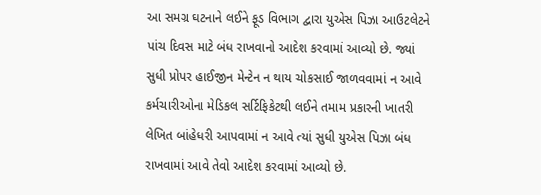આ સમગ્ર ઘટનાને લઈને ફૂડ વિભાગ દ્વારા યુએસ પિઝા આઉટલેટને પાંચ દિવસ માટે બંધ રાખવાનો આદેશ કરવામાં આવ્યો છે. જ્યાં સુધી પ્રોપર હાઈજીન મેન્ટેન ન થાય ચોકસાઈ જાળવવામાં ન આવે કર્મચારીઓના મેડિકલ સર્ટિફિકેટથી લઈને તમામ પ્રકારની ખાતરી લેખિત બાંહેધરી આપવામાં ન આવે ત્યાં સુધી યુએસ પિઝા બંધ રાખવામાં આવે તેવો આદેશ કરવામાં આવ્યો છે.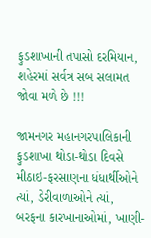ફુડશાખાની તપાસો દરમિયાન, શહેરમાં સર્વત્ર સબ સલામત જોવા મળે છે !!!

જામનગર મહાનગરપાલિકાની ફુડશાખા થોડા-થોડા દિવસે મીઠાઇ-ફરસાણના ધંધાર્થીઓને ત્યાં, ડેરીવાળાઓને ત્યાં, બરફના કારખાનાઓમાં, ખાણી-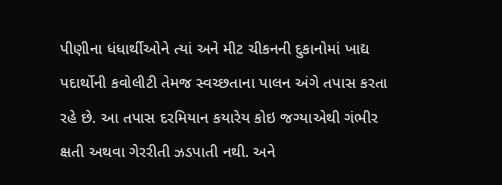પીણીના ધંધાર્થીઓને ત્યાં અને મીટ ચીકનની દુકાનોમાં ખાદ્ય પદાર્થોની કવોલીટી તેમજ સ્વચ્છતાના પાલન અંગે તપાસ કરતા રહે છે. આ તપાસ દરમિયાન કયારેય કોઇ જગ્યાએથી ગંભીર ક્ષતી અથવા ગેરરીતી ઝડપાતી નથી. અને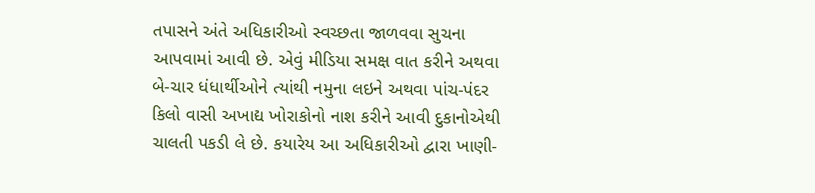તપાસને અંતે અધિકારીઓ સ્વચ્છતા જાળવવા સુચના આપવામાં આવી છે. એવું મીડિયા સમક્ષ વાત કરીને અથવા બે-ચાર ધંધાર્થીઓને ત્યાંથી નમુના લઇને અથવા પાંચ-પંદર કિલો વાસી અખાદ્ય ખોરાકોનો નાશ કરીને આવી દુકાનોએથી ચાલતી પકડી લે છે. કયારેય આ અધિકારીઓ દ્વારા ખાણી-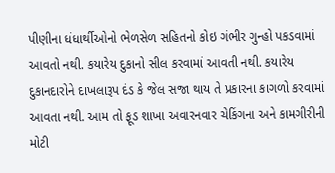પીણીના ધંધાર્થીઓનો ભેળસેળ સહિતનો કોઇ ગંભીર ગુન્હો પકડવામાં આવતો નથી. કયારેય દુકાનો સીલ કરવામાં આવતી નથી. કયારેય દુકાનદારોને દાખલારૂપ દંડ કે જેલ સજા થાય તે પ્રકારના કાગળો કરવામાં આવતા નથી. આમ તો ફૂડ શાખા અવારનવાર ચેકિંગના અને કામગીરીની મોટી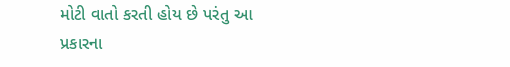મોટી વાતો કરતી હોય છે પરંતુ આ પ્રકારના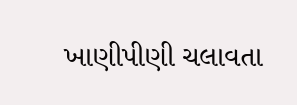ખાણીપીણી ચલાવતા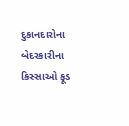દુકાનદારોના બેદરકારીના કિસ્સાઓ ફૂડ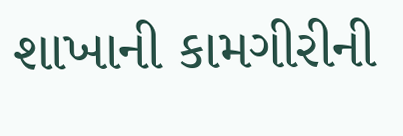શાખાની કામગીરીની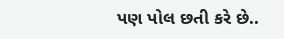પણ પોલ છતી કરે છે..